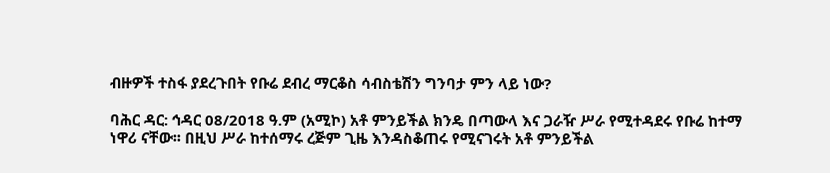ብዙዎች ተስፋ ያደረጉበት የቡሬ ደብረ ማርቆስ ሳብስቴሽን ግንባታ ምን ላይ ነው?

ባሕር ዳር: ኅዳር 08/2018 ዓ.ም (አሚኮ) አቶ ምንይችል ክንዴ በጣውላ እና ጋራዥ ሥራ የሚተዳደሩ የቡሬ ከተማ ነዋሪ ናቸው፡፡ በዚህ ሥራ ከተሰማሩ ረጅም ጊዜ እንዳስቆጠሩ የሚናገሩት አቶ ምንይችል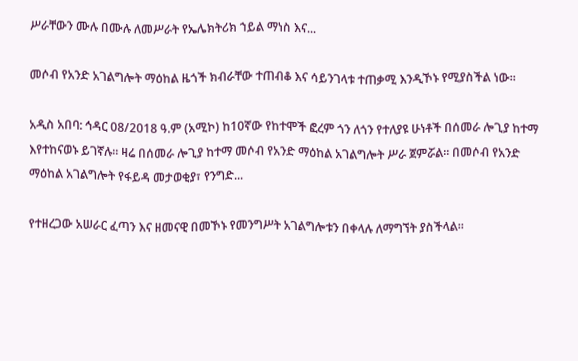ሥራቸውን ሙሉ በሙሉ ለመሥራት የኤሌክትሪክ ኀይል ማነስ እና...

መሶብ የአንድ አገልግሎት ማዕከል ዜጎች ክብራቸው ተጠብቆ እና ሳይንገላቱ ተጠቃሚ እንዲኾኑ የሚያስችል ነው።

አዲስ አበባ: ኅዳር 08/2018 ዓ.ም (አሚኮ) ከ10ኛው የከተሞች ፎረም ጎን ለጎን የተለያዩ ሁነቶች በሰመራ ሎጊያ ከተማ እየተከናወኑ ይገኛሉ። ዛሬ በሰመራ ሎጊያ ከተማ መሶብ የአንድ ማዕከል አገልግሎት ሥራ ጀምሯል። በመሶብ የአንድ ማዕከል አገልግሎት የፋይዳ መታወቂያ፣ የንግድ...

የተዘረጋው አሠራር ፈጣን እና ዘመናዊ በመኾኑ የመንግሥት አገልግሎቱን በቀላሉ ለማግኘት ያስችላል።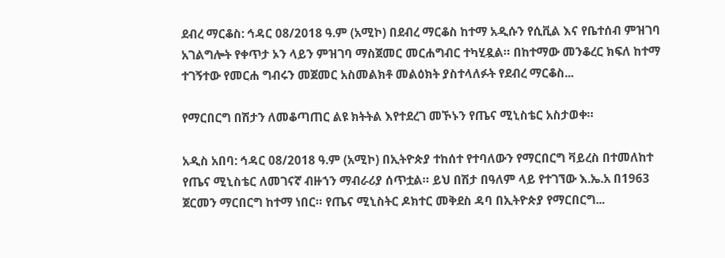ደብረ ማርቆስ: ኅዳር 08/2018 ዓ.ም (አሚኮ) በደብረ ማርቆስ ከተማ አዲሱን የሲቪል እና የቤተሰብ ምዝገባ አገልግሎት የቀጥታ ኦን ላይን ምዝገባ ማስጀመር መርሐግብር ተካሂዷል። በከተማው መንቆረር ክፍለ ከተማ ተገኝተው የመርሐ ግብሩን መጀመር አስመልክቶ መልዕክት ያስተላለፉት የደብረ ማርቆስ...

የማርበርግ በሽታን ለመቆጣጠር ልዩ ክትትል እየተደረገ መኾኑን የጤና ሚኒስቴር አስታወቀ።

አዲስ አበባ: ኅዳር 08/2018 ዓ.ም (አሚኮ) በኢትዮጵያ ተከሰተ የተባለውን የማርበርግ ቫይረስ በተመለከተ የጤና ሚኒስቴር ለመገናኛ ብዙኀን ማብራሪያ ሰጥቷል። ይህ በሽታ በዓለም ላይ የተገኘው እ.ኤ.አ በ1963 ጀርመን ማርበርግ ከተማ ነበር። የጤና ሚኒስትር ዶክተር መቅደስ ዳባ በኢትዮጵያ የማርበርግ...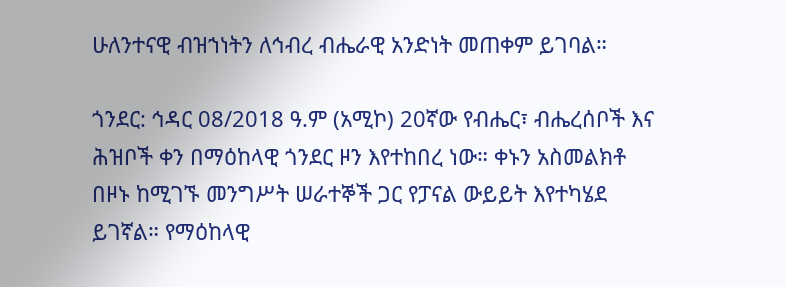ሁለንተናዊ ብዝኀነትን ለኅብረ ብሔራዊ አንድነት መጠቀም ይገባል።

ጎንደር: ኅዳር 08/2018 ዓ.ም (አሚኮ) 20ኛው የብሔር፣ ብሔረሰቦች እና ሕዝቦች ቀን በማዕከላዊ ጎንደር ዞን እየተከበረ ነው። ቀኑን አስመልክቶ በዞኑ ከሚገኙ መንግሥት ሠራተኞች ጋር የፓናል ውይይት እየተካሄደ ይገኛል። የማዕከላዊ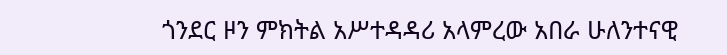ጎንደር ዞን ምክትል አሥተዳዳሪ አላምረው አበራ ሁለንተናዊ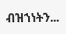ብዝኀነትን...